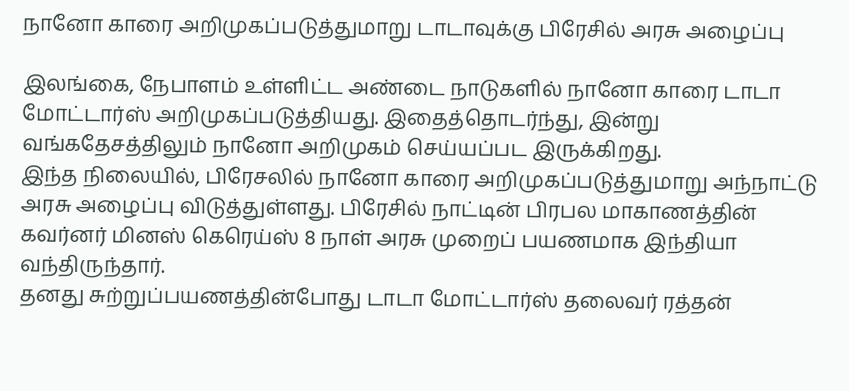நானோ காரை அறிமுகப்படுத்துமாறு டாடாவுக்கு பிரேசில் அரசு அழைப்பு

இலங்கை, நேபாளம் உள்ளிட்ட அண்டை நாடுகளில் நானோ காரை டாடா மோட்டார்ஸ் அறிமுகப்படுத்தியது. இதைத்தொடர்ந்து, இன்று வங்கதேசத்திலும் நானோ அறிமுகம் செய்யப்பட இருக்கிறது.
இந்த நிலையில், பிரேசலில் நானோ காரை அறிமுகப்படுத்துமாறு அந்நாட்டு அரசு அழைப்பு விடுத்துள்ளது. பிரேசில் நாட்டின் பிரபல மாகாணத்தின் கவர்னர் மினஸ் கெரெய்ஸ் 8 நாள் அரசு முறைப் பயணமாக இந்தியா வந்திருந்தார்.
தனது சுற்றுப்பயணத்தின்போது டாடா மோட்டார்ஸ் தலைவர் ரத்தன்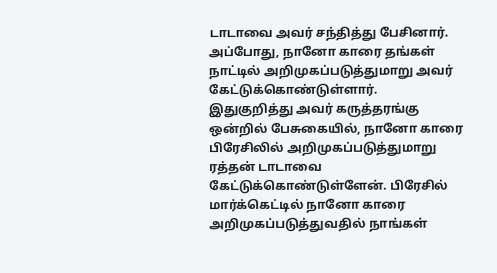டாடாவை அவர் சந்தித்து பேசினார். அப்போது, நானோ காரை தங்கள் நாட்டில் அறிமுகப்படுத்துமாறு அவர் கேட்டுக்கொண்டுள்ளார்.
இதுகுறித்து அவர் கருத்தரங்கு ஒன்றில் பேசுகையில், நானோ காரை பிரேசிலில் அறிமுகப்படுத்துமாறு ரத்தன் டாடாவை கேட்டுக்கொண்டுள்ளேன். பிரேசில் மார்க்கெட்டில் நானோ காரை அறிமுகப்படுத்துவதில் நாங்கள்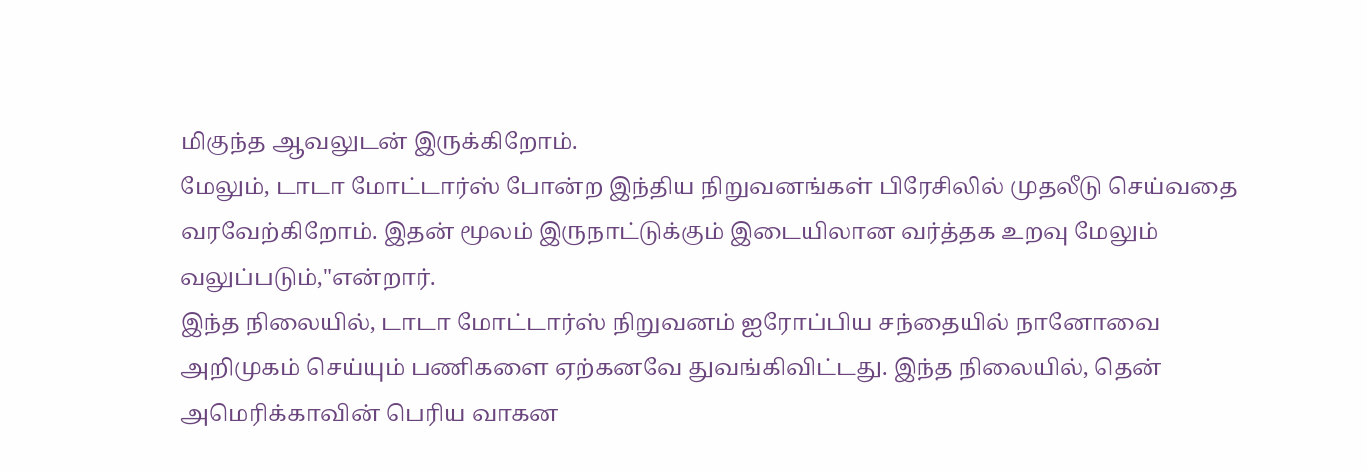மிகுந்த ஆவலுடன் இருக்கிறோம்.
மேலும், டாடா மோட்டார்ஸ் போன்ற இந்திய நிறுவனங்கள் பிரேசிலில் முதலீடு செய்வதை வரவேற்கிறோம். இதன் மூலம் இருநாட்டுக்கும் இடையிலான வர்த்தக உறவு மேலும் வலுப்படும்,"என்றார்.
இந்த நிலையில், டாடா மோட்டார்ஸ் நிறுவனம் ஐரோப்பிய சந்தையில் நானோவை அறிமுகம் செய்யும் பணிகளை ஏற்கனவே துவங்கிவிட்டது. இந்த நிலையில், தென் அமெரிக்காவின் பெரிய வாகன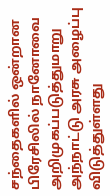சந்தைகளில் ஒன்றான பிரேசிலில் நானோவை அறிமுகப்படுத்துமாறு அந்நாட்டு அரசு அழைப்பு விடுத்துள்ளது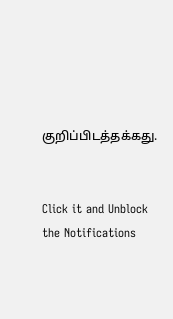குறிப்பிடத்தக்கது.


Click it and Unblock the Notifications